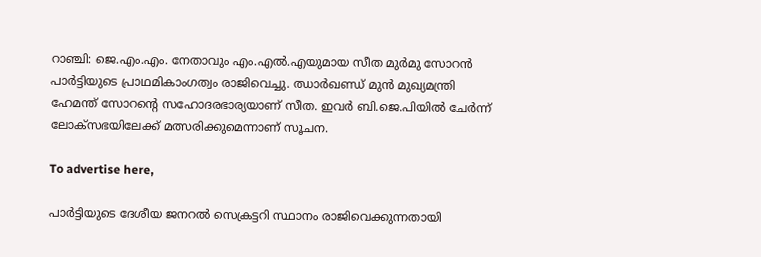റാഞ്ചി: ജെ.എം.എം. നേതാവും എം.എല്‍.എയുമായ സീത മുര്‍മു സോറന്‍ പാര്‍ട്ടിയുടെ പ്രാഥമികാംഗത്വം രാജിവെച്ചു. ഝാര്‍ഖണ്ഡ് മുന്‍ മുഖ്യമന്ത്രി ഹേമന്ത് സോറന്റെ സഹോദരഭാര്യയാണ് സീത. ഇവര്‍ ബി.ജെ.പിയില്‍ ചേര്‍ന്ന് ലോക്‌സഭയിലേക്ക് മത്സരിക്കുമെന്നാണ് സൂചന.

To advertise here,

പാര്‍ട്ടിയുടെ ദേശീയ ജനറല്‍ സെക്രട്ടറി സ്ഥാനം രാജിവെക്കുന്നതായി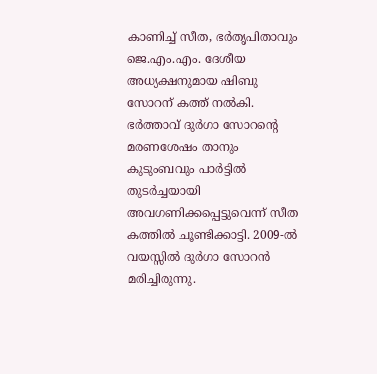കാണിച്ച് സീത, ഭര്‍തൃപിതാവും ജെ.എം.എം. ദേശീയ അധ്യക്ഷനുമായ ഷിബു സോറന് കത്ത് നല്‍കി. ഭര്‍ത്താവ് ദുര്‍ഗാ സോറന്റെ മരണശേഷം താനും കുടുംബവും പാര്‍ട്ടില്‍ തുടര്‍ച്ചയായി അവഗണിക്കപ്പെട്ടുവെന്ന് സീത കത്തില്‍ ചൂണ്ടിക്കാട്ടി. 2009-ല്‍ വയസ്സില്‍ ദുര്‍ഗാ സോറന്‍ മരിച്ചിരുന്നു.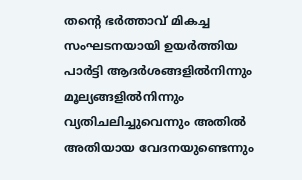തന്റെ ഭര്‍ത്താവ് മികച്ച സംഘടനയായി ഉയര്‍ത്തിയ പാര്‍ട്ടി ആദര്‍ശങ്ങളില്‍നിന്നും മൂല്യങ്ങളില്‍നിന്നും വ്യതിചലിച്ചുവെന്നും അതില്‍ അതിയായ വേദനയുണ്ടെന്നും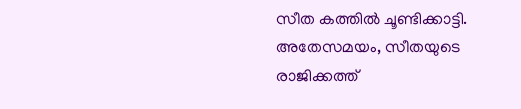സീത കത്തില്‍ ചൂണ്ടിക്കാട്ടി. അതേസമയം, സീതയുടെ രാജിക്കത്ത്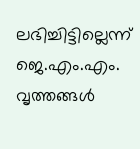ലഭിച്ചിട്ടില്ലെന്ന് ജെ.എം.എം. വൃത്തങ്ങള്‍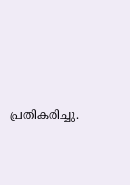പ്രതികരിച്ചു.